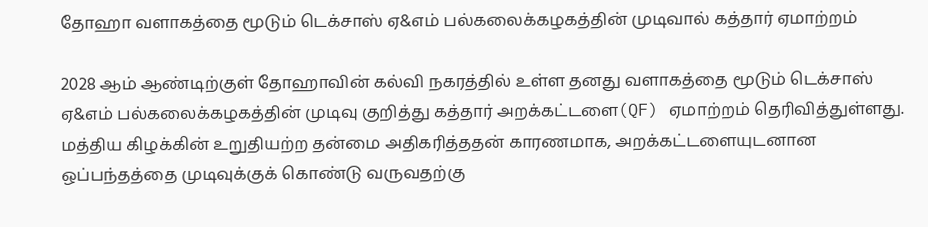தோஹா வளாகத்தை மூடும் டெக்சாஸ் ஏ&எம் பல்கலைக்கழகத்தின் முடிவால் கத்தார் ஏமாற்றம்

2028 ஆம் ஆண்டிற்குள் தோஹாவின் கல்வி நகரத்தில் உள்ள தனது வளாகத்தை மூடும் டெக்சாஸ் ஏ&எம் பல்கலைக்கழகத்தின் முடிவு குறித்து கத்தார் அறக்கட்டளை(QF) ஏமாற்றம் தெரிவித்துள்ளது.
மத்திய கிழக்கின் உறுதியற்ற தன்மை அதிகரித்ததன் காரணமாக, அறக்கட்டளையுடனான ஒப்பந்தத்தை முடிவுக்குக் கொண்டு வருவதற்கு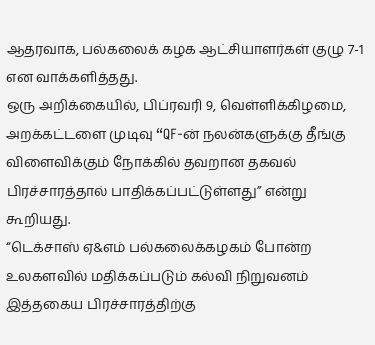ஆதரவாக, பல்கலைக் கழக ஆட்சியாளர்கள் குழு 7-1 என வாக்களித்தது.
ஒரு அறிக்கையில், பிப்ரவரி 9, வெள்ளிக்கிழமை, அறக்கட்டளை முடிவு “QF-ன் நலன்களுக்கு தீங்கு விளைவிக்கும் நோக்கில் தவறான தகவல் பிரச்சாரத்தால் பாதிக்கப்பட்டுள்ளது” என்று கூறியது.
“டெக்சாஸ் ஏ&எம் பல்கலைக்கழகம் போன்ற உலகளவில் மதிக்கப்படும் கல்வி நிறுவனம் இத்தகைய பிரச்சாரத்திற்கு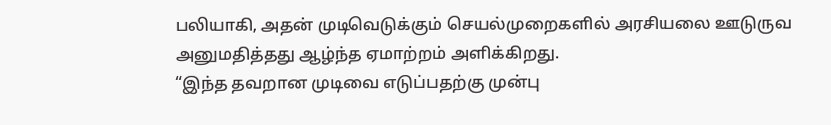பலியாகி, அதன் முடிவெடுக்கும் செயல்முறைகளில் அரசியலை ஊடுருவ அனுமதித்தது ஆழ்ந்த ஏமாற்றம் அளிக்கிறது.
“இந்த தவறான முடிவை எடுப்பதற்கு முன்பு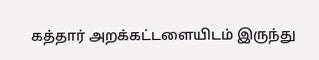கத்தார் அறக்கட்டளையிடம் இருந்து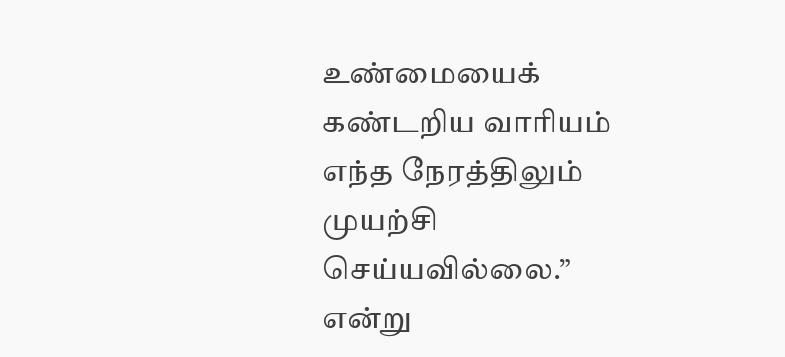உண்மையைக் கண்டறிய வாரியம் எந்த நேரத்திலும் முயற்சி செய்யவில்லை.” என்று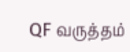QF வருத்தம்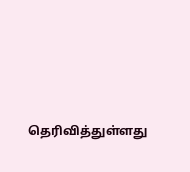தெரிவித்துள்ளது